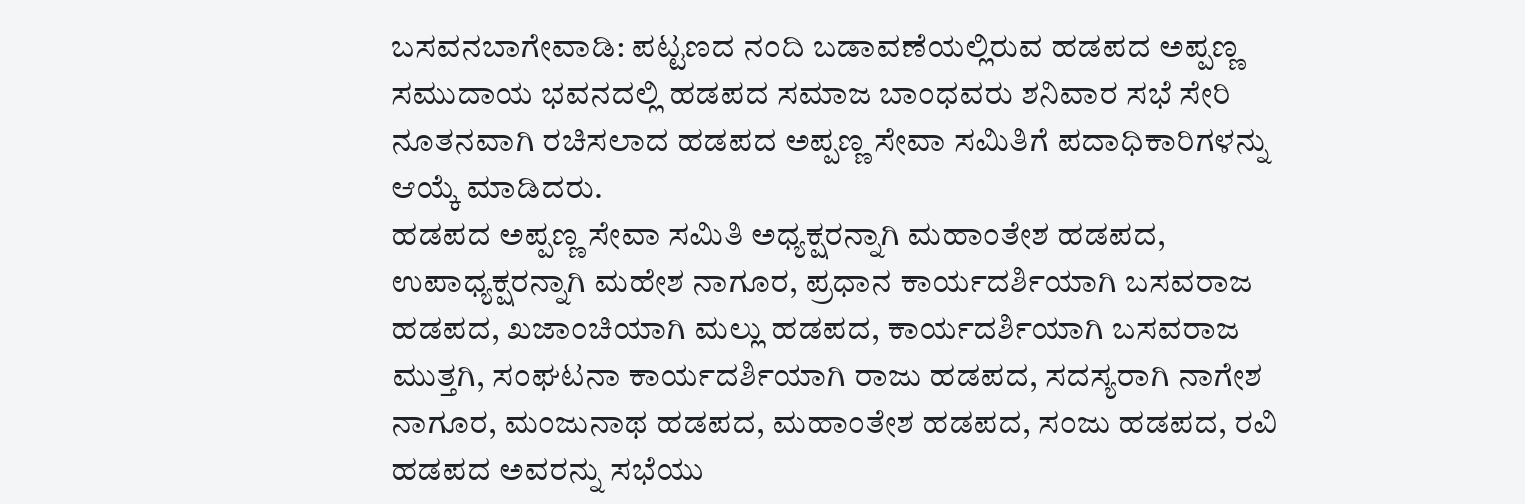ಬಸವನಬಾಗೇವಾಡಿ: ಪಟ್ಟಣದ ನಂದಿ ಬಡಾವಣೆಯಲ್ಲಿರುವ ಹಡಪದ ಅಪ್ಪಣ್ಣ ಸಮುದಾಯ ಭವನದಲ್ಲಿ ಹಡಪದ ಸಮಾಜ ಬಾಂಧವರು ಶನಿವಾರ ಸಭೆ ಸೇರಿ ನೂತನವಾಗಿ ರಚಿಸಲಾದ ಹಡಪದ ಅಪ್ಪಣ್ಣ ಸೇವಾ ಸಮಿತಿಗೆ ಪದಾಧಿಕಾರಿಗಳನ್ನು ಆಯ್ಕೆ ಮಾಡಿದರು.
ಹಡಪದ ಅಪ್ಪಣ್ಣ ಸೇವಾ ಸಮಿತಿ ಅಧ್ಯಕ್ಷರನ್ನಾಗಿ ಮಹಾಂತೇಶ ಹಡಪದ, ಉಪಾಧ್ಯಕ್ಷರನ್ನಾಗಿ ಮಹೇಶ ನಾಗೂರ, ಪ್ರಧಾನ ಕಾರ್ಯದರ್ಶಿಯಾಗಿ ಬಸವರಾಜ ಹಡಪದ, ಖಜಾಂಚಿಯಾಗಿ ಮಲ್ಲು ಹಡಪದ, ಕಾರ್ಯದರ್ಶಿಯಾಗಿ ಬಸವರಾಜ ಮುತ್ತಗಿ, ಸಂಘಟನಾ ಕಾರ್ಯದರ್ಶಿಯಾಗಿ ರಾಜು ಹಡಪದ, ಸದಸ್ಯರಾಗಿ ನಾಗೇಶ ನಾಗೂರ, ಮಂಜುನಾಥ ಹಡಪದ, ಮಹಾಂತೇಶ ಹಡಪದ, ಸಂಜು ಹಡಪದ, ರವಿ ಹಡಪದ ಅವರನ್ನು ಸಭೆಯು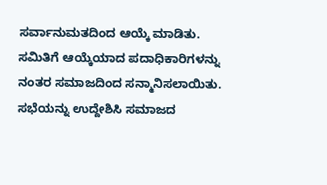ಸರ್ವಾನುಮತದಿಂದ ಆಯ್ಕೆ ಮಾಡಿತು. ಸಮಿತಿಗೆ ಆಯ್ಕೆಯಾದ ಪದಾಧಿಕಾರಿಗಳನ್ನು ನಂತರ ಸಮಾಜದಿಂದ ಸನ್ಮಾನಿಸಲಾಯಿತು.
ಸಭೆಯನ್ನು ಉದ್ದೇಶಿಸಿ ಸಮಾಜದ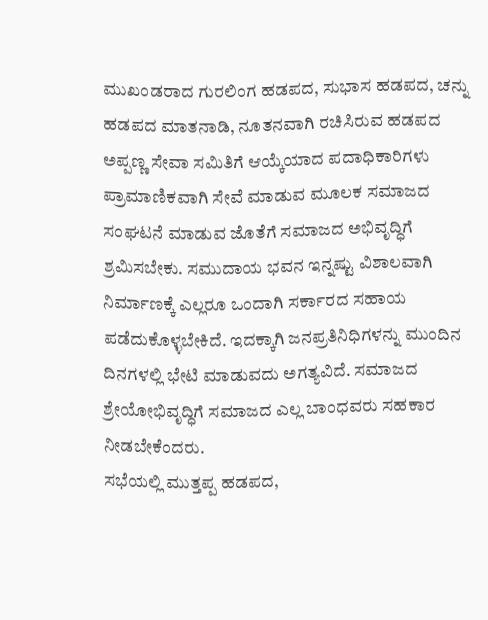ಮುಖಂಡರಾದ ಗುರಲಿಂಗ ಹಡಪದ, ಸುಭಾಸ ಹಡಪದ, ಚನ್ನು ಹಡಪದ ಮಾತನಾಡಿ, ನೂತನವಾಗಿ ರಚಿಸಿರುವ ಹಡಪದ ಅಪ್ಪಣ್ಣ ಸೇವಾ ಸಮಿತಿಗೆ ಆಯ್ಕೆಯಾದ ಪದಾಧಿಕಾರಿಗಳು ಪ್ರಾಮಾಣಿಕವಾಗಿ ಸೇವೆ ಮಾಡುವ ಮೂಲಕ ಸಮಾಜದ ಸಂಘಟನೆ ಮಾಡುವ ಜೊತೆಗೆ ಸಮಾಜದ ಅಭಿವೃದ್ಧಿಗೆ ಶ್ರಮಿಸಬೇಕು. ಸಮುದಾಯ ಭವನ ಇನ್ನಷ್ಟು ವಿಶಾಲವಾಗಿ ನಿರ್ಮಾಣಕ್ಕೆ ಎಲ್ಲರೂ ಒಂದಾಗಿ ಸರ್ಕಾರದ ಸಹಾಯ ಪಡೆದುಕೊಳ್ಳಬೇಕಿದೆ. ಇದಕ್ಕಾಗಿ ಜನಪ್ರತಿನಿಧಿಗಳನ್ನು ಮುಂದಿನ ದಿನಗಳಲ್ಲಿ ಭೇಟಿ ಮಾಡುವದು ಅಗತ್ಯವಿದೆ. ಸಮಾಜದ ಶ್ರೇಯೋಭಿವೃದ್ಧಿಗೆ ಸಮಾಜದ ಎಲ್ಲ ಬಾಂಧವರು ಸಹಕಾರ ನೀಡಬೇಕೆಂದರು.
ಸಭೆಯಲ್ಲಿ ಮುತ್ತಪ್ಪ ಹಡಪದ,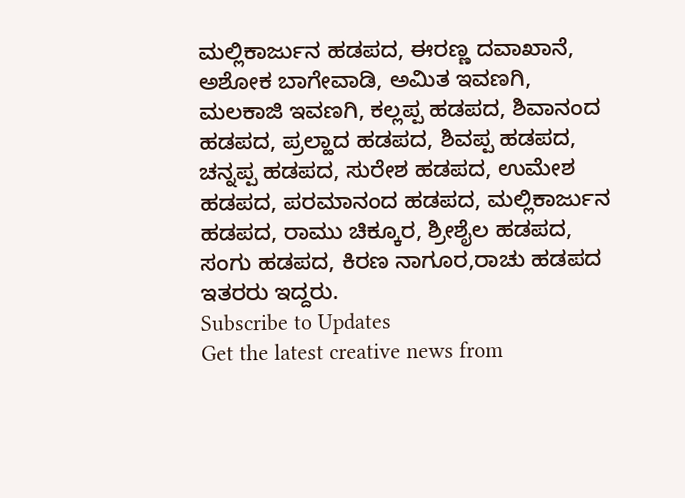ಮಲ್ಲಿಕಾರ್ಜುನ ಹಡಪದ, ಈರಣ್ಣ ದವಾಖಾನೆ, ಅಶೋಕ ಬಾಗೇವಾಡಿ, ಅಮಿತ ಇವಣಗಿ, ಮಲಕಾಜಿ ಇವಣಗಿ, ಕಲ್ಲಪ್ಪ ಹಡಪದ, ಶಿವಾನಂದ ಹಡಪದ, ಪ್ರಲ್ಹಾದ ಹಡಪದ, ಶಿವಪ್ಪ ಹಡಪದ, ಚನ್ನಪ್ಪ ಹಡಪದ, ಸುರೇಶ ಹಡಪದ, ಉಮೇಶ ಹಡಪದ, ಪರಮಾನಂದ ಹಡಪದ, ಮಲ್ಲಿಕಾರ್ಜುನ ಹಡಪದ, ರಾಮು ಚಿಕ್ಕೂರ, ಶ್ರೀಶೈಲ ಹಡಪದ, ಸಂಗು ಹಡಪದ, ಕಿರಣ ನಾಗೂರ,ರಾಚು ಹಡಪದ ಇತರರು ಇದ್ದರು.
Subscribe to Updates
Get the latest creative news from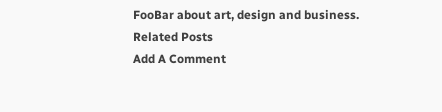FooBar about art, design and business.
Related Posts
Add A Comment